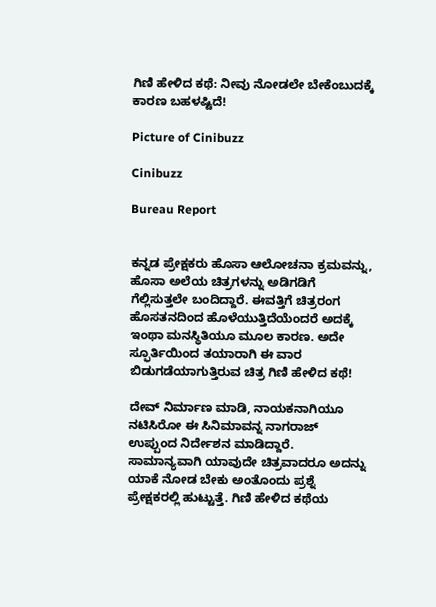ಗಿಣಿ ಹೇಳಿದ ಕಥೆ: ನೀವು ನೋಡಲೇ ಬೇಕೆಂಬುದಕ್ಕೆ ಕಾರಣ ಬಹಳಷ್ಟಿದೆ!

Picture of Cinibuzz

Cinibuzz

Bureau Report


ಕನ್ನಡ ಪ್ರೇಕ್ಷಕರು ಹೊಸಾ ಆಲೋಚನಾ ಕ್ರಮವನ್ನು, ಹೊಸಾ ಅಲೆಯ ಚಿತ್ರಗಳನ್ನು ಅಡಿಗಡಿಗೆ ಗೆಲ್ಲಿಸುತ್ತಲೇ ಬಂದಿದ್ದಾರೆ. ಈವತ್ತಿಗೆ ಚಿತ್ರರಂಗ ಹೊಸತನದಿಂದ ಹೊಳೆಯುತ್ತಿದೆಯೆಂದರೆ ಅದಕ್ಕೆ ಇಂಥಾ ಮನಸ್ಥಿತಿಯೂ ಮೂಲ ಕಾರಣ. ಅದೇ ಸ್ಫೂರ್ತಿಯಿಂದ ತಯಾರಾಗಿ ಈ ವಾರ ಬಿಡುಗಡೆಯಾಗುತ್ತಿರುವ ಚಿತ್ರ ಗಿಣಿ ಹೇಳಿದ ಕಥೆ!

ದೇವ್ ನಿರ್ಮಾಣ ಮಾಡಿ, ನಾಯಕನಾಗಿಯೂ ನಟಿಸಿರೋ ಈ ಸಿನಿಮಾವನ್ನ ನಾಗರಾಜ್ ಉಪ್ಪುಂದ ನಿರ್ದೇಶನ ಮಾಡಿದ್ದಾರೆ. ಸಾಮಾನ್ಯವಾಗಿ ಯಾವುದೇ ಚಿತ್ರವಾದರೂ ಅದನ್ನು ಯಾಕೆ ನೋಡ ಬೇಕು ಅಂತೊಂದು ಪ್ರಶ್ನೆ ಪ್ರೇಕ್ಷಕರಲ್ಲಿ ಹುಟ್ಟುತ್ತೆ. ಗಿಣಿ ಹೇಳಿದ ಕಥೆಯ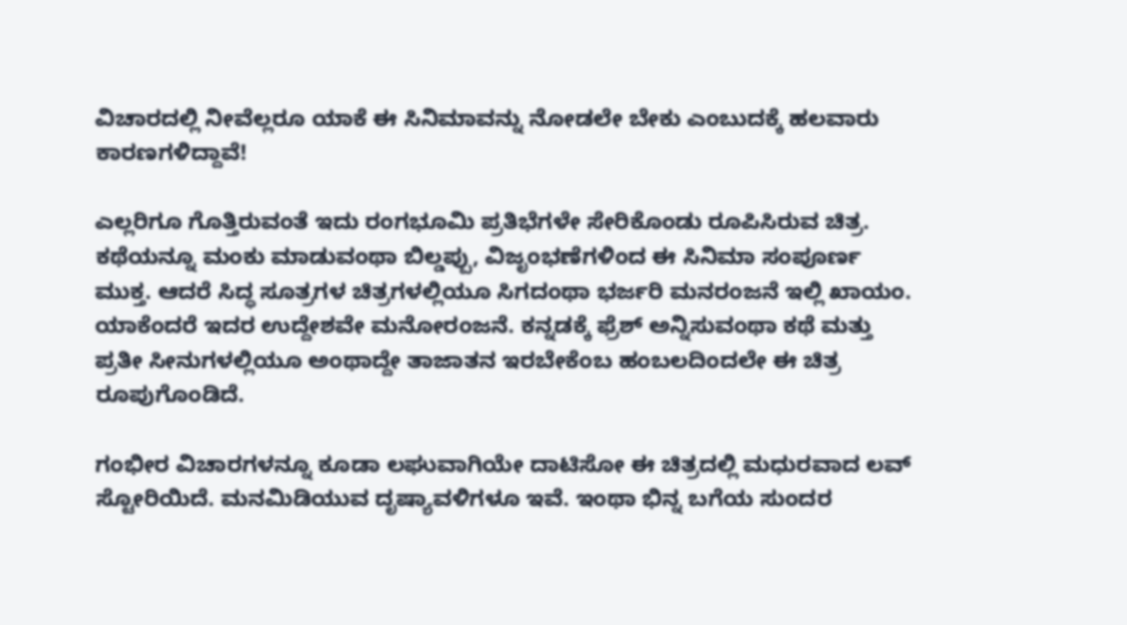ವಿಚಾರದಲ್ಲಿ ನೀವೆಲ್ಲರೂ ಯಾಕೆ ಈ ಸಿನಿಮಾವನ್ನು ನೋಡಲೇ ಬೇಕು ಎಂಬುದಕ್ಕೆ ಹಲವಾರು ಕಾರಣಗಳಿದ್ದಾವೆ!

ಎಲ್ಲರಿಗೂ ಗೊತ್ತಿರುವಂತೆ ಇದು ರಂಗಭೂಮಿ ಪ್ರತಿಭೆಗಳೇ ಸೇರಿಕೊಂಡು ರೂಪಿಸಿರುವ ಚಿತ್ರ. ಕಥೆಯನ್ನೂ ಮಂಕು ಮಾಡುವಂಥಾ ಬಿಲ್ಡಪ್ಪು, ವಿಜೃಂಭಣೆಗಳಿಂದ ಈ ಸಿನಿಮಾ ಸಂಪೂರ್ಣ ಮುಕ್ತ. ಆದರೆ ಸಿದ್ಧ ಸೂತ್ರಗಳ ಚಿತ್ರಗಳಲ್ಲಿಯೂ ಸಿಗದಂಥಾ ಭರ್ಜರಿ ಮನರಂಜನೆ ಇಲ್ಲಿ ಖಾಯಂ. ಯಾಕೆಂದರೆ ಇದರ ಉದ್ದೇಶವೇ ಮನೋರಂಜನೆ. ಕನ್ನಡಕ್ಕೆ ಫ್ರೆಶ್ ಅನ್ನಿಸುವಂಥಾ ಕಥೆ ಮತ್ತು ಪ್ರತೀ ಸೀನುಗಳಲ್ಲಿಯೂ ಅಂಥಾದ್ದೇ ತಾಜಾತನ ಇರಬೇಕೆಂಬ ಹಂಬಲದಿಂದಲೇ ಈ ಚಿತ್ರ ರೂಪುಗೊಂಡಿದೆ.

ಗಂಭೀರ ವಿಚಾರಗಳನ್ನೂ ಕೂಡಾ ಲಘುವಾಗಿಯೇ ದಾಟಿಸೋ ಈ ಚಿತ್ರದಲ್ಲಿ ಮಧುರವಾದ ಲವ್ ಸ್ಟೋರಿಯಿದೆ. ಮನಮಿಡಿಯುವ ದೃಷ್ಯಾವಳಿಗಳೂ ಇವೆ. ಇಂಥಾ ಭಿನ್ನ ಬಗೆಯ ಸುಂದರ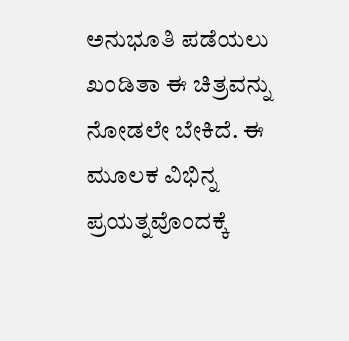ಅನುಭೂತಿ ಪಡೆಯಲು ಖಂಡಿತಾ ಈ ಚಿತ್ರವನ್ನು ನೋಡಲೇ ಬೇಕಿದೆ. ಈ ಮೂಲಕ ವಿಭಿನ್ನ ಪ್ರಯತ್ನವೊಂದಕ್ಕೆ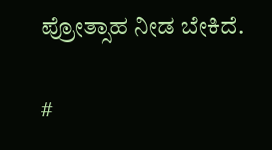ಪ್ರೋತ್ಸಾಹ ನೀಡ ಬೇಕಿದೆ.

#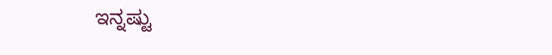ಇನ್ನಷ್ಟು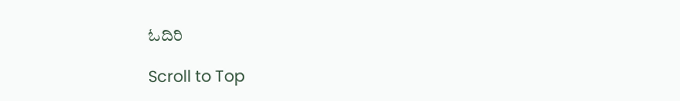ಓದಿರಿ

Scroll to Top